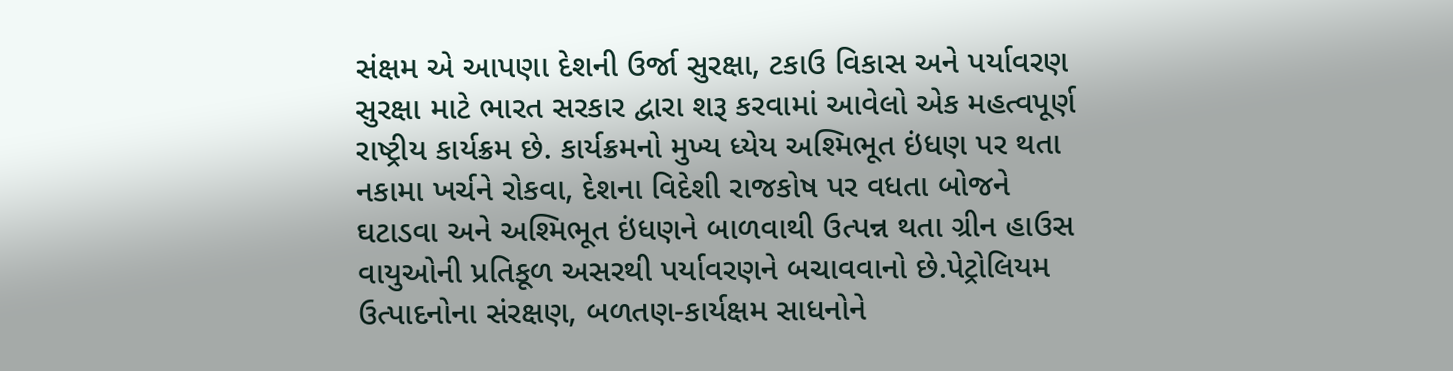સંક્ષમ એ આપણા દેશની ઉર્જા સુરક્ષા, ટકાઉ વિકાસ અને પર્યાવરણ સુરક્ષા માટે ભારત સરકાર દ્વારા શરૂ કરવામાં આવેલો એક મહત્વપૂર્ણ રાષ્ટ્રીય કાર્યક્રમ છે. કાર્યક્રમનો મુખ્ય ધ્યેય અશ્મિભૂત ઇંધણ પર થતા નકામા ખર્ચને રોકવા, દેશના વિદેશી રાજકોષ પર વધતા બોજને ઘટાડવા અને અશ્મિભૂત ઇંધણને બાળવાથી ઉત્પન્ન થતા ગ્રીન હાઉસ વાયુઓની પ્રતિકૂળ અસરથી પર્યાવરણને બચાવવાનો છે.પેટ્રોલિયમ ઉત્પાદનોના સંરક્ષણ, બળતણ-કાર્યક્ષમ સાધનોને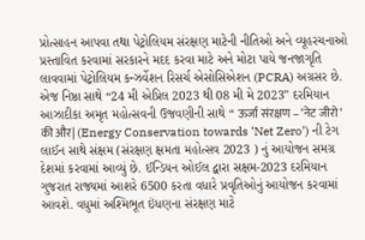પ્રોત્સાહન આપવા તથા પેટ્રોલિયમ સંરક્ષણ માટેની નીતિઓ અને વ્યૂહરચનાઓ પ્રસ્તાવિત કરવામાં સરકારને મદદ કરવા માટે અને મોટા પાયે જનજાગૃતિ લાવવામાં પેટ્રોલિયમ કન્ઝર્વેશન રિસર્ચ એસોસિએશન (PCRA) અગ્રસર છે. એજ નિષ્ઠા સાથે “24 મી એપ્રિલ 2023 થી 08 મી મે 2023” દરમિયાન આઝાદીકા અમૃત મહોત્સવની ઉજવણીની સાથે “ ऊर्जा संरक्षण – ‘नेट जीरो ‘ की और| (Energy Conservation towards ‘Net Zero’) ની ટેગ લાઈન સાથે સંક્ષમ (સંરક્ષણ ક્ષમતા મહોત્સવ 2023 ) નું આયોજન સમગ્ર દેશમાં કરવામાં આવ્યું છે. ઈન્ડિયન ઓઈલ દ્વારા સક્ષમ-2023 દરમિયાન ગુજરાત રાજ્યમાં આશરે 6500 કરતા વધારે પ્રવૃતિઓનું આયોજન કરવામાં આવશે. વધુમાં અશ્મિભૂત ઇંધણના સંરક્ષણ માટે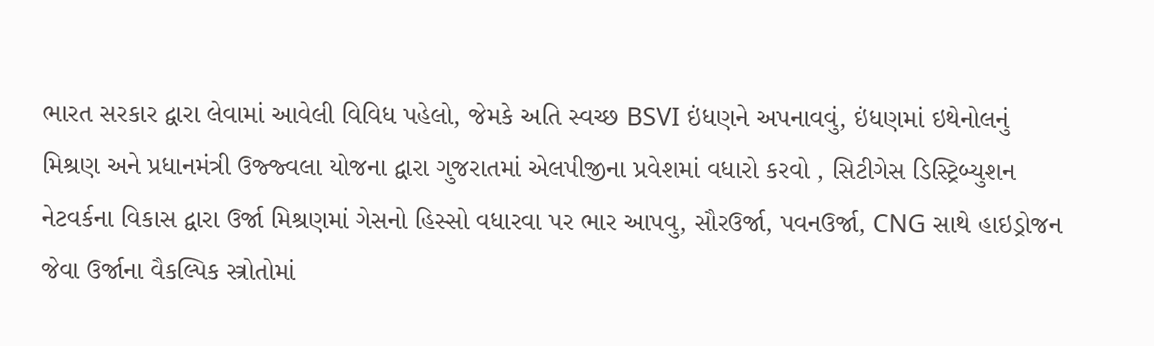ભારત સરકાર દ્વારા લેવામાં આવેલી વિવિધ પહેલો, જેમકે અતિ સ્વચ્છ BSVI ઇંધણને અપનાવવું, ઇંધણમાં ઇથેનોલનું મિશ્રણ અને પ્રધાનમંત્રી ઉજ્જ્વલા યોજના દ્વારા ગુજરાતમાં એલપીજીના પ્રવેશમાં વધારો કરવો , સિટીગેસ ડિસ્ટ્રિબ્યુશન નેટવર્કના વિકાસ દ્વારા ઉર્જા મિશ્રણમાં ગેસનો હિસ્સો વધારવા પર ભાર આપવુ, સૌરઉર્જા, પવનઉર્જા, CNG સાથે હાઇડ્રોજન જેવા ઉર્જાના વૈકલ્પિક સ્ત્રોતોમાં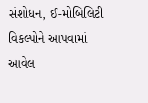સંશોધન, ઈ-મોબિલિટી વિકલ્પોને આપવામાં આવેલ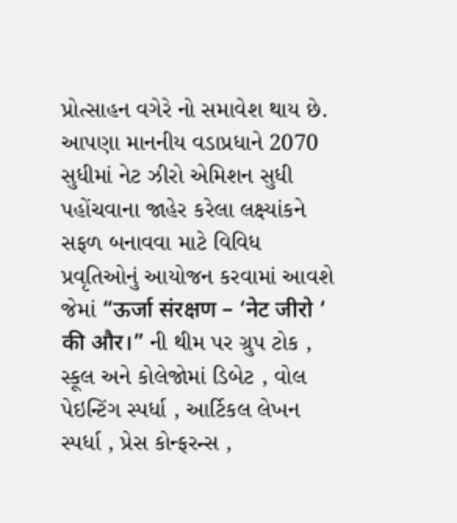પ્રોત્સાહન વગેરે નો સમાવેશ થાય છે. આપણા માનનીય વડાપ્રધાને 2070 સુધીમાં નેટ ઝીરો એમિશન સુધી પહોંચવાના જાહેર કરેલા લક્ષ્યાંકને સફળ બનાવવા માટે વિવિધ પ્રવૃતિઓનું આયોજન કરવામાં આવશે જેમાં “ऊर्जा संरक्षण – ‘नेट जीरो ‘ की और।” ની થીમ પર ગ્રુપ ટોક , સ્કૂલ અને કોલેજોમાં ડિબેટ , વોલ પેઇન્ટિંગ સ્પર્ધા , આર્ટિકલ લેખન સ્પર્ધા , પ્રેસ કોન્ફરન્સ ,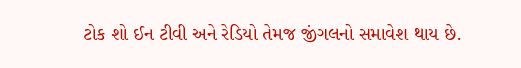ટોક શો ઈન ટીવી અને રેડિયો તેમજ જીંગલનો સમાવેશ થાય છે.